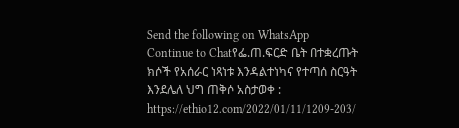Send the following on WhatsApp
Continue to Chatየፌ.ጠ.ፍርድ ቤት በተቋረጡት ክሶች የአሰራር ነጻነቱ እንዳልተነካና የተጣሰ ስርዓት እንደሌለ ህግ ጠቅሶ አስታወቀ : https://ethio12.com/2022/01/11/1209-203/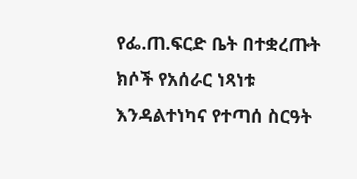የፌ.ጠ.ፍርድ ቤት በተቋረጡት ክሶች የአሰራር ነጻነቱ እንዳልተነካና የተጣሰ ስርዓት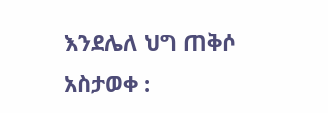እንደሌለ ህግ ጠቅሶ አስታወቀ :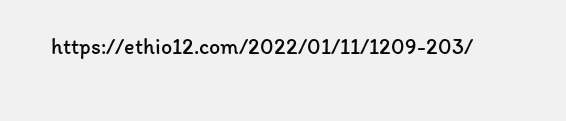https://ethio12.com/2022/01/11/1209-203/